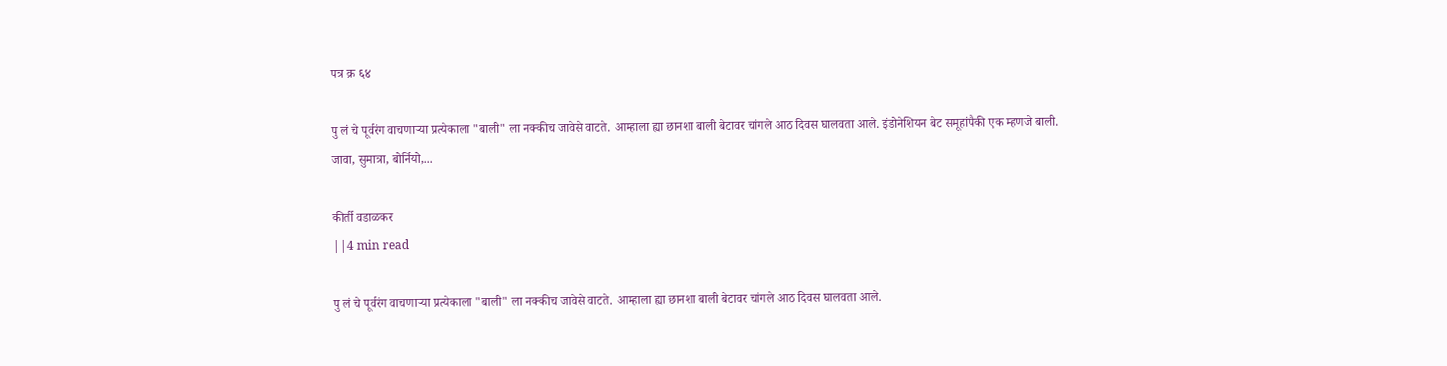पत्र क्र ६४

पु लं चे पूर्वरंग वाचणाऱ्या प्रत्येकाला "बाली" ला नक्कीच जावेसे वाटते. आम्हाला ह्या छानशा बाली बेटावर चांगले आठ दिवस घालवता आले. इंडोनेशियन बेट समूहांपैकी एक म्हणजे बाली. जावा, सुमात्रा, बोर्नियो,...

कीर्ती वडाळकर
||4 min read

पु लं चे पूर्वरंग वाचणाऱ्या प्रत्येकाला "बाली" ला नक्कीच जावेसे वाटते. आम्हाला ह्या छानशा बाली बेटावर चांगले आठ दिवस घालवता आले.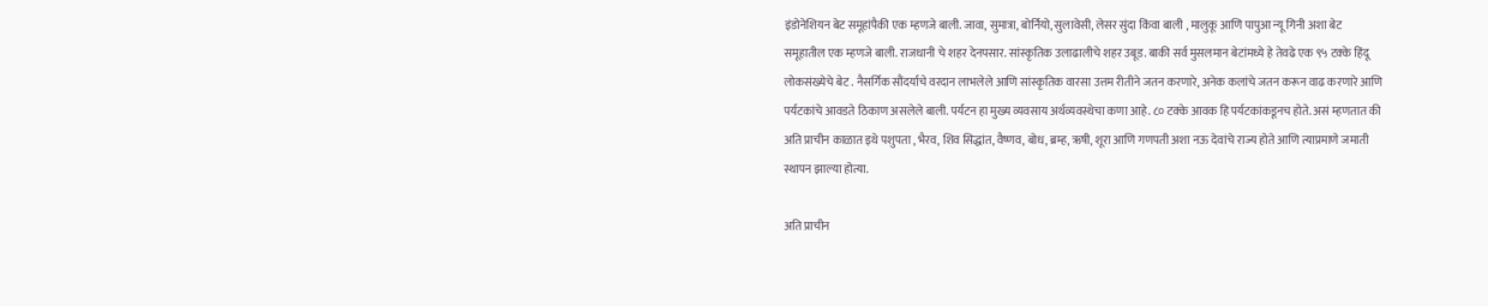इंडोनेशियन बेट समूहांपैकी एक म्हणजे बाली. जावा, सुमात्रा, बोर्नियो, सुलावेसी, लेसर सुंदा किंवा बाली , मालुकू आणि पापुआ न्यू गिनी अशा बेट समूहातील एक म्हणजे बाली. राजधानी चे शहर देनपसार. सांस्कृतिक उलाढालीचे शहर उबूड. बाकी सर्व मुसलमान बेटांमध्ये हे तेवढे एक ९५ टक्के हिंदू लोकसंख्येचे बेट . नैसर्गिक सौंदर्याचे वरदान लाभलेले आणि सांस्कृतिक वारसा उत्तम रीतीने जतन करणारे, अनेक कलांचे जतन करून वाढ करणारे आणि पर्यटकांचे आवडते ठिकाण असलेले बाली. पर्यटन हा मुख्य व्यवसाय अर्थव्यवस्थेचा कणा आहे. ८० टक्के आवक हि पर्यटकांकडूनच होते. असं म्हणतात की अति प्राचीन काळात इथे पशुपता , भैरव, शिव सिद्धांत, वैष्णव, बोध, ब्रम्ह, ऋषी, शूरा आणि गणपती अशा नऊ देवांचे राज्य होते आणि त्याप्रमाणे जमाती स्थापन झाल्या होत्या.

अति प्राचीन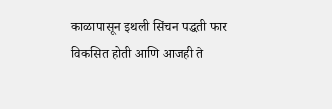काळापासून इथली सिंचन पद्धती फार विकसित होती आणि आजही ते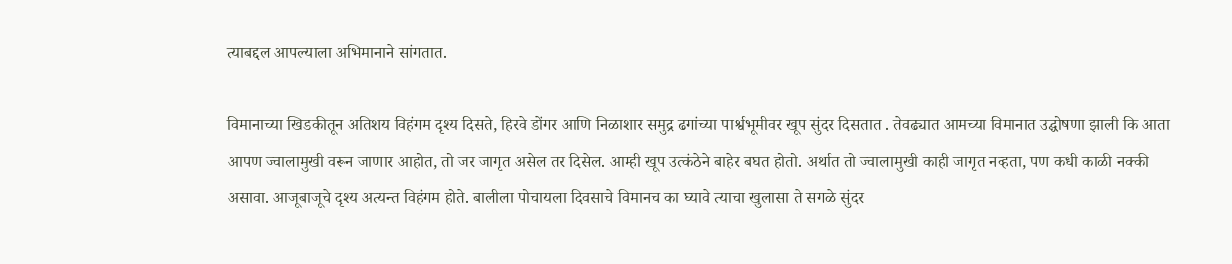त्याबद्दल आपल्याला अभिमानाने सांगतात.

विमानाच्या खिडकीतून अतिशय विहंगम दृश्य दिसते, हिरवे डोंगर आणि निळाशार समुद्र ढगांच्या पार्श्वभूमीवर खूप सुंदर दिसतात . तेवढ्यात आमच्या विमानात उद्घोषणा झाली कि आता आपण ज्वालामुखी वरून जाणार आहोत, तो जर जागृत असेल तर दिसेल. आम्ही खूप उत्कंठेने बाहेर बघत होतो. अर्थात तो ज्वालामुखी काही जागृत नव्हता, पण कधी काळी नक्की असावा. आजूबाजूचे दृश्य अत्यन्त विहंगम होते. बालीला पोचायला दिवसाचे विमानच का घ्यावे त्याचा खुलासा ते सगळे सुंदर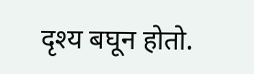दृश्य बघून होतो.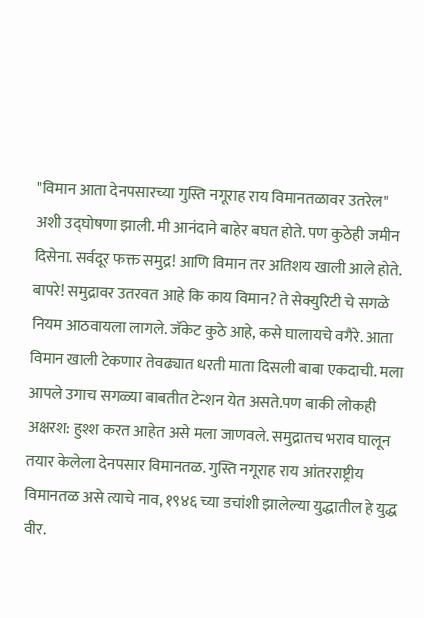"विमान आता देनपसारच्या गुस्ति नगूराह राय विमानतळावर उतरेल" अशी उद्घोषणा झाली. मी आनंदाने बाहेर बघत होते. पण कुठेही जमीन दिसेना. सर्वदूर फक्त समुद्र! आणि विमान तर अतिशय खाली आले होते. बापरे! समुद्रावर उतरवत आहे कि काय विमान? ते सेक्युरिटी चे सगळे नियम आठवायला लागले. जॅकेट कुठे आहे, कसे घालायचे वगैरे. आता विमान खाली टेकणार तेवढ्यात धरती माता दिसली बाबा एकदाची. मला आपले उगाच सगळ्या बाबतीत टेन्शन येत असते.पण बाकी लोकही अक्षरश: हुश्श करत आहेत असे मला जाणवले. समुद्रातच भराव घालून तयार केलेला देनपसार विमानतळ. गुस्ति नगूराह राय आंतरराष्ट्रीय विमानतळ असे त्याचे नाव, १९४६ च्या डचांशी झालेल्या युद्धातील हे युद्ध वीर.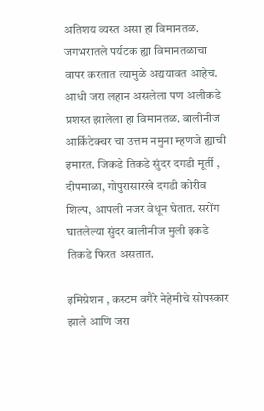अतिशय व्यस्त असा हा विमानतळ. जगभरातले पर्यटक ह्या विमानतळाचा वापर करतात त्यामुळे अद्ययावत आहेच. आधी जरा लहान असलेला पण अलीकडे प्रशस्त झालेला हा विमानतळ. बालीनीज आर्किटेक्चर चा उत्तम नमुना म्हणजे ह्याची इमारत. जिकडे तिकडे सुंदर दगडी मूर्ती , दीपमाळा, गोपुरासारखे दगडी कोरीव शिल्प, आपली नजर वेधून घेतात. सरोंग घातलेल्या सुंदर बालीनीज मुली इकडे तिकडे फिरत असतात.

इमिग्रेशन , कस्टम वगैरे नेहेमीचे सोपस्कार झाले आणि जरा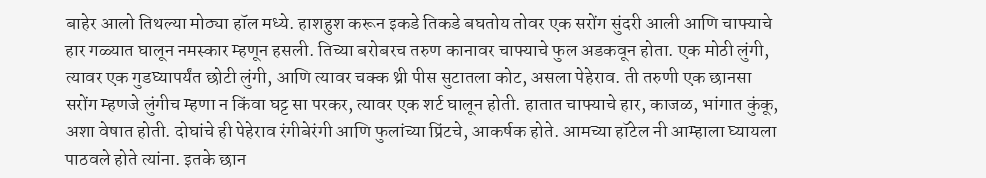बाहेर आलो तिथल्या मोठ्या हॉल मध्ये. हाशहुश करून इकडे तिकडे बघतोय तोवर एक सरोंग सुंदरी आली आणि चाफ्याचे हार गळ्यात घालून नमस्कार म्हणून हसली. तिच्या बरोबरच तरुण कानावर चाफ्याचे फुल अडकवून होता. एक मोठी लुंगी, त्यावर एक गुडघ्यापर्यंत छोटी लुंगी, आणि त्यावर चक्क थ्री पीस सुटातला कोट, असला पेहेराव. ती तरुणी एक छानसा सरोंग म्हणजे लुंगीच म्हणा न किंवा घट्ट सा परकर, त्यावर एक शर्ट घालून होती. हातात चाफ्याचे हार, काजळ, भांगात कुंकू, अशा वेषात होती. दोघांचे ही पेहेराव रंगीबेरंगी आणि फुलांच्या प्रिंटचे, आकर्षक होते. आमच्या हॉटेल नी आम्हाला घ्यायला पाठवले होते त्यांना. इतके छान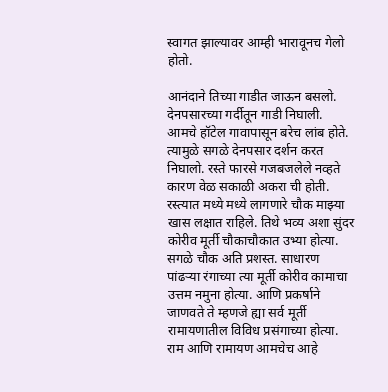स्वागत झाल्यावर आम्ही भारावूनच गेलो होतो.

आनंदाने तिच्या गाडीत जाऊन बसलो. देनपसारच्या गर्दीतून गाडी निघाली. आमचे हॉटेल गावापासून बरेच लांब होते. त्यामुळे सगळे देनपसार दर्शन करत निघालो. रस्ते फारसे गजबजलेले नव्हते कारण वेळ सकाळी अकरा ची होती. रस्त्यात मध्ये मध्ये लागणारे चौक माझ्या खास लक्षात राहिले. तिथे भव्य अशा सुंदर कोरीव मूर्ती चौकाचौकात उभ्या होत्या. सगळे चौक अति प्रशस्त. साधारण पांढऱ्या रंगाच्या त्या मूर्ती कोरीव कामाचा उत्तम नमुना होत्या. आणि प्रकर्षाने जाणवते ते म्हणजे ह्या सर्व मूर्ती रामायणातील विविध प्रसंगाच्या होत्या. राम आणि रामायण आमचेच आहे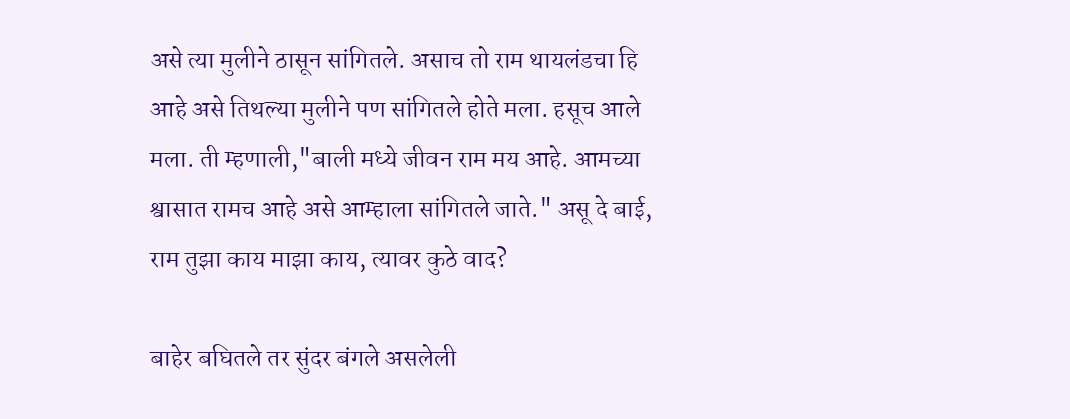असे त्या मुलीने ठासून सांगितले. असाच तो राम थायलंडचा हि आहे असे तिथल्या मुलीने पण सांगितले होते मला. हसूच आले मला. ती म्हणाली,"बाली मध्ये जीवन राम मय आहे. आमच्या श्वासात रामच आहे असे आम्हाला सांगितले जाते." असू दे बाई, राम तुझा काय माझा काय, त्यावर कुठे वाद?

बाहेर बघितले तर सुंदर बंगले असलेली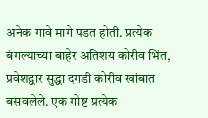अनेक गावे मागे पडत होती. प्रत्येक बंगल्याच्या बाहेर अतिशय कोरीव भिंत, प्रवेशद्वार सुद्धा दगडी कोरीव खांबात बसवलेले. एक गोष्ट प्रत्येक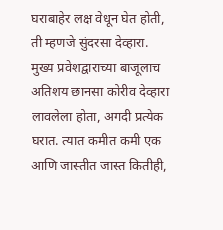घराबाहेर लक्ष वेधून घेत होती, ती म्हणजे सुंदरसा देव्हारा. मुख्य प्रवेशद्वाराच्या बाजूलाच अतिशय छानसा कोरीव देव्हारा लावलेला होता, अगदी प्रत्येक घरात. त्यात कमीत कमी एक आणि जास्तीत जास्त कितीही,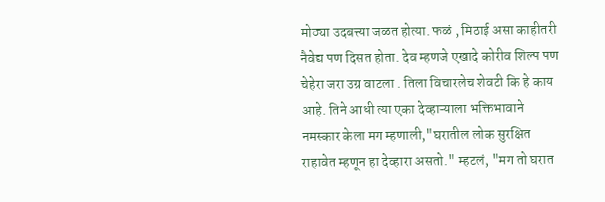मोठ्या उदबत्त्या जळत होत्या. फळं , मिठाई असा काहीतरी नैवेद्य पण दिसत होता. देव म्हणजे एखादे कोरीव शिल्प पण चेहेरा जरा उग्र वाटला . तिला विचारलेच शेवटी कि हे काय आहे. तिने आधी त्या एका देव्हाऱ्याला भक्तिभावाने नमस्कार केला मग म्हणाली,"घरातील लोक सुरक्षित राहावेत म्हणून हा देव्हारा असतो." म्हटलं, "मग तो घरात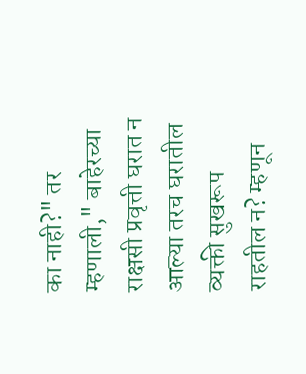का नाही?" तर म्हणाली," बाहेरच्या राक्षसी प्रवृत्ती घरात न आल्या तरच घरातील व्यक्ती सुखरूप राहतील न? म्हणून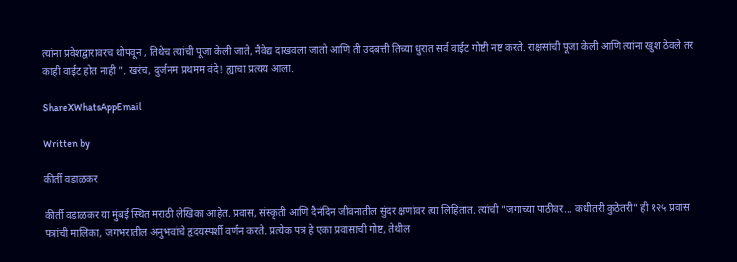त्यांना प्रवेशद्वारावरच थोपवून , तिथेच त्यांची पूजा केली जाते, नैवेद्य दाखवला जातो आणि ती उदबत्ती तिच्या धुरात सर्व वाईट गोष्टी नष्ट करते. राक्षसांची पूजा केली आणि त्यांना खुश ठेवले तर काही वाईट होत नाही ". खरंच, दुर्जनम प्रथमम वंदे! ह्याचा प्रत्यय आला.

ShareXWhatsAppEmail

Written by

कीर्ती वडाळकर

कीर्ती वडाळकर या मुंबई स्थित मराठी लेखिका आहेत. प्रवास, संस्कृती आणि दैनंदिन जीवनातील सुंदर क्षणांवर त्या लिहितात. त्यांची "जगाच्या पाठीवर... कधीतरी कुठेतरी" ही १२५ प्रवास पत्रांची मालिका, जगभरातील अनुभवांचे हृदयस्पर्शी वर्णन करते. प्रत्येक पत्र हे एका प्रवासाची गोष्ट, तेथील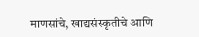माणसांचे, खाद्यसंस्कृतीचे आणि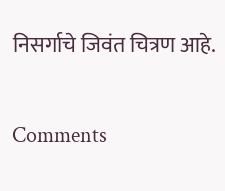निसर्गाचे जिवंत चित्रण आहे.

Comments